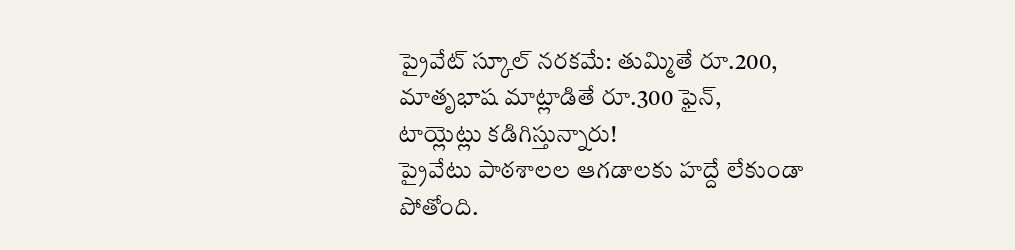ప్రైవేట్ స్కూల్ నరకమే: తుమ్మితే రూ.200, మాతృభాష మాట్లాడితే రూ.300 ఫైన్, టాయ్లెట్లు కడిగిస్తున్నారు!
ప్రైవేటు పాఠశాలల ఆగడాలకు హద్దే లేకుండా పోతోంది.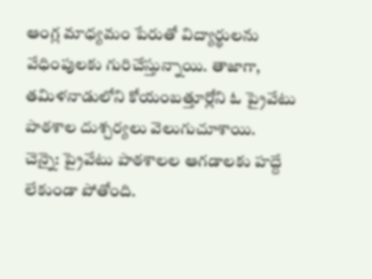ఆంగ్ల మాధ్యమం పేరుతో విద్యార్థులను వేధింపులకు గురిచేస్తున్నాయి. తాజాగా, తమిళనాడులోని కోయంబత్తూర్లోని ఓ ప్రైవేటు పాఠశాల దుశ్చర్యలు వెలుగుచూశాయి.
చెన్నై: ప్రైవేటు పాఠశాలల ఆగడాలకు హద్దే లేకుండా పోతోంది.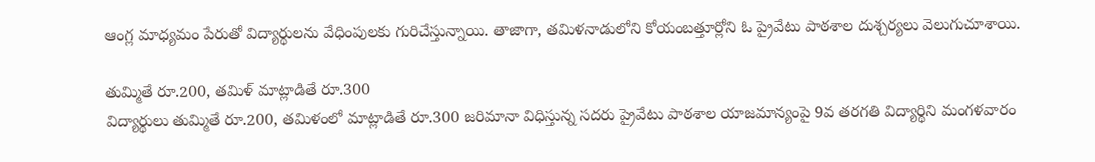ఆంగ్ల మాధ్యమం పేరుతో విద్యార్థులను వేధింపులకు గురిచేస్తున్నాయి. తాజాగా, తమిళనాడులోని కోయంబత్తూర్లోని ఓ ప్రైవేటు పాఠశాల దుశ్చర్యలు వెలుగుచూశాయి.

తుమ్మితే రూ.200, తమిళ్ మాట్లాడితే రూ.300
విద్యార్థులు తుమ్మితే రూ.200, తమిళంలో మాట్లాడితే రూ.300 జరిమానా విధిస్తున్న సదరు ప్రైవేటు పాఠశాల యాజమాన్యంపై 9వ తరగతి విద్యార్థిని మంగళవారం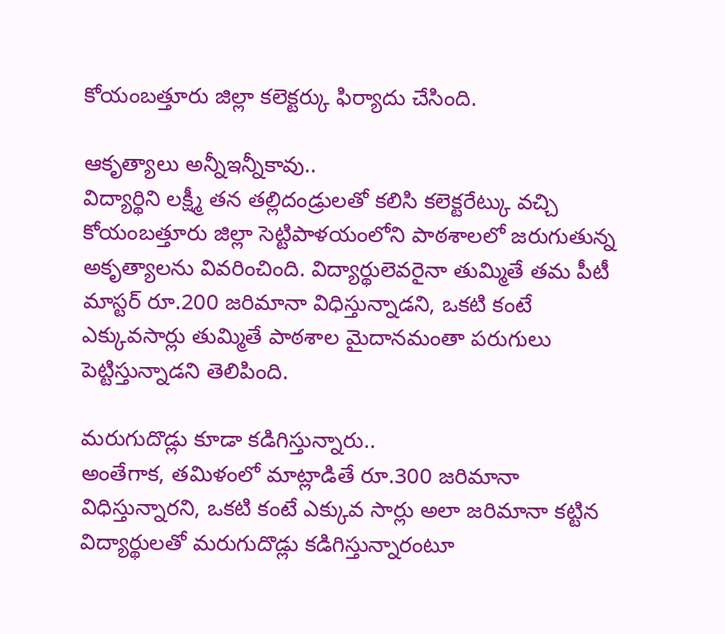కోయంబత్తూరు జిల్లా కలెక్టర్కు ఫిర్యాదు చేసింది.

ఆకృత్యాలు అన్నీఇన్నీకావు..
విద్యార్థిని లక్ష్మీ తన తల్లిదండ్రులతో కలిసి కలెక్టరేట్కు వచ్చి కోయంబత్తూరు జిల్లా సెట్టిపాళయంలోని పాఠశాలలో జరుగుతున్న అకృత్యాలను వివరించింది. విద్యార్థులెవరైనా తుమ్మితే తమ పీటీ మాస్టర్ రూ.200 జరిమానా విధిస్తున్నాడని, ఒకటి కంటే ఎక్కువసార్లు తుమ్మితే పాఠశాల మైదానమంతా పరుగులు పెట్టిస్తున్నాడని తెలిపింది.

మరుగుదొడ్లు కూడా కడిగిస్తున్నారు..
అంతేగాక, తమిళంలో మాట్లాడితే రూ.300 జరిమానా విధిస్తున్నారని, ఒకటి కంటే ఎక్కువ సార్లు అలా జరిమానా కట్టిన విద్యార్థులతో మరుగుదొడ్లు కడిగిస్తున్నారంటూ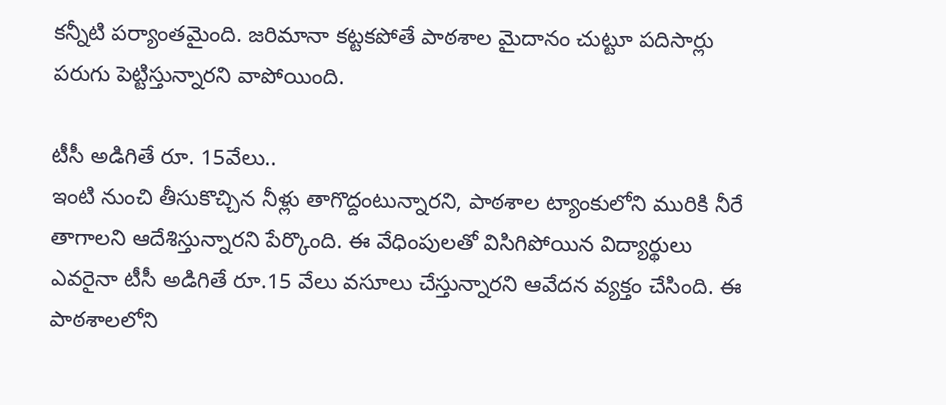కన్నీటి పర్యాంతమైంది. జరిమానా కట్టకపోతే పాఠశాల మైదానం చుట్టూ పదిసార్లు పరుగు పెట్టిస్తున్నారని వాపోయింది.

టీసీ అడిగితే రూ. 15వేలు..
ఇంటి నుంచి తీసుకొచ్చిన నీళ్లు తాగొద్దంటున్నారని, పాఠశాల ట్యాంకులోని మురికి నీరే తాగాలని ఆదేశిస్తున్నారని పేర్కొంది. ఈ వేధింపులతో విసిగిపోయిన విద్యార్థులు ఎవరైనా టీసీ అడిగితే రూ.15 వేలు వసూలు చేస్తున్నారని ఆవేదన వ్యక్తం చేసింది. ఈ పాఠశాలలోని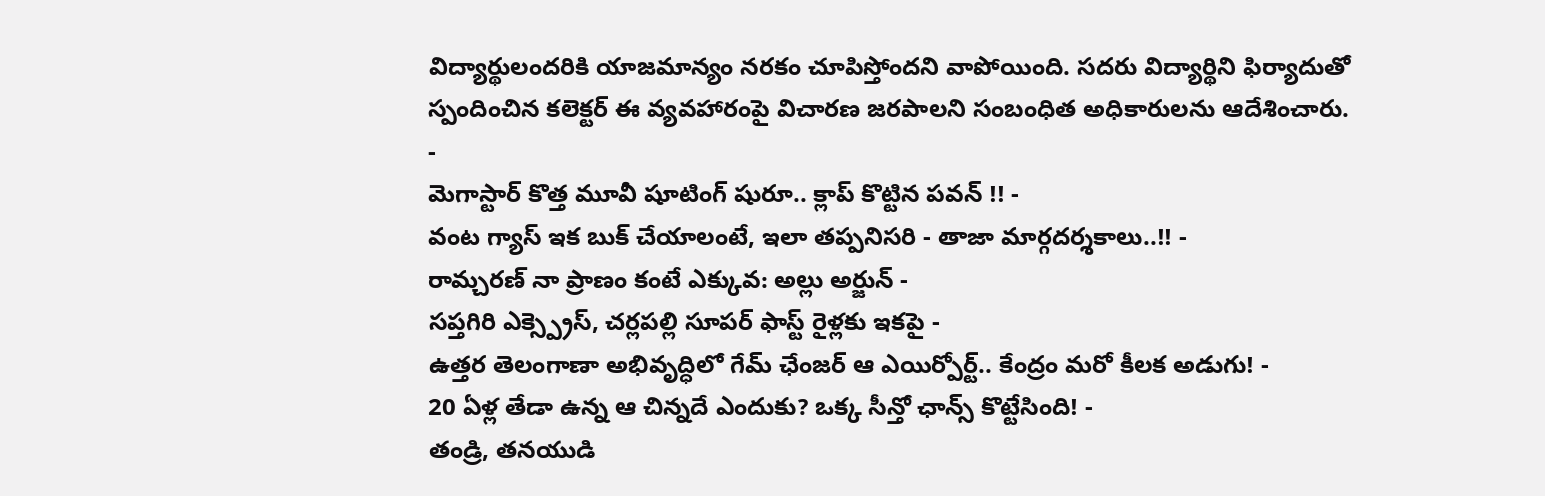విద్యార్థులందరికి యాజమాన్యం నరకం చూపిస్తోందని వాపోయింది. సదరు విద్యార్థిని ఫిర్యాదుతో స్పందించిన కలెక్టర్ ఈ వ్యవహారంపై విచారణ జరపాలని సంబంధిత అధికారులను ఆదేశించారు.
-
మెగాస్టార్ కొత్త మూవీ షూటింగ్ షురూ.. క్లాప్ కొట్టిన పవన్ !! -
వంట గ్యాస్ ఇక బుక్ చేయాలంటే, ఇలా తప్పనిసరి - తాజా మార్గదర్శకాలు..!! -
రామ్చరణ్ నా ప్రాణం కంటే ఎక్కువ: అల్లు అర్జున్ -
సప్తగిరి ఎక్స్ప్రెస్, చర్లపల్లి సూపర్ ఫాస్ట్ రైళ్లకు ఇకపై -
ఉత్తర తెలంగాణా అభివృద్ధిలో గేమ్ ఛేంజర్ ఆ ఎయిర్పోర్ట్.. కేంద్రం మరో కీలక అడుగు! -
20 ఏళ్ల తేడా ఉన్న ఆ చిన్నదే ఎందుకు? ఒక్క సీన్తో ఛాన్స్ కొట్టేసింది! -
తండ్రి, తనయుడి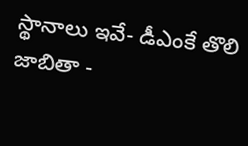స్థానాలు ఇవే- డీఎంకే తొలి జాబితా -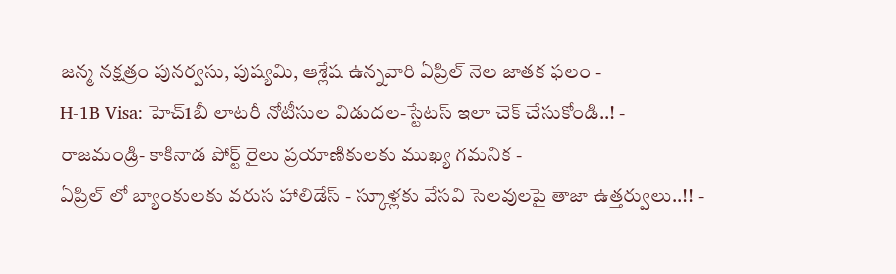జన్మ నక్షత్రం పునర్వసు, పుష్యమి, ఆశ్లేష ఉన్నవారి ఏప్రిల్ నెల జాతక ఫలం -
H-1B Visa: హెచ్1బీ లాటరీ నోటీసుల విడుదల-స్టేటస్ ఇలా చెక్ చేసుకోండి..! -
రాజమండ్రి- కాకినాడ పోర్ట్ రైలు ప్రయాణికులకు ముఖ్య గమనిక -
ఏప్రిల్ లో బ్యాంకులకు వరుస హాలిడేస్ - స్కూళ్లకు వేసవి సెలవులపై తాజా ఉత్తర్వులు..!! -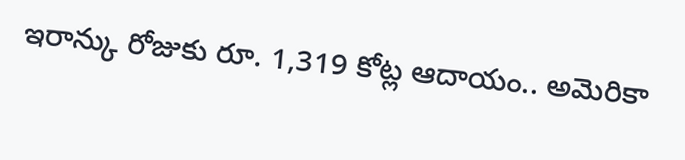ఇరాన్కు రోజుకు రూ. 1,319 కోట్ల ఆదాయం.. అమెరికా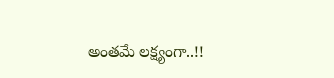అంతమే లక్ష్యంగా..!!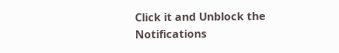Click it and Unblock the Notifications